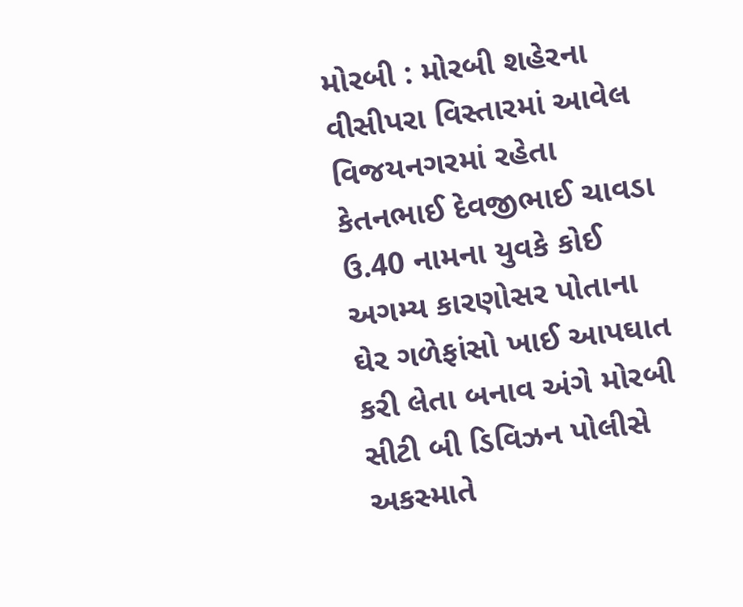મોરબી : મોરબી શહેરના વીસીપરા વિસ્તારમાં આવેલ વિજયનગરમાં રહેતા કેતનભાઈ દેવજીભાઈ ચાવડા ઉ.40 નામના યુવકે કોઈ અગમ્ય કારણોસર પોતાના ઘેર ગળેફાંસો ખાઈ આપઘાત કરી લેતા બનાવ અંગે મોરબી સીટી બી ડિવિઝન પોલીસે અકસ્માતે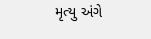મૃત્યુ અંગે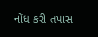નોંધ કરી તપાસ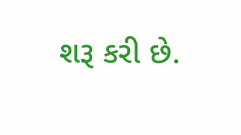શરૂ કરી છે.